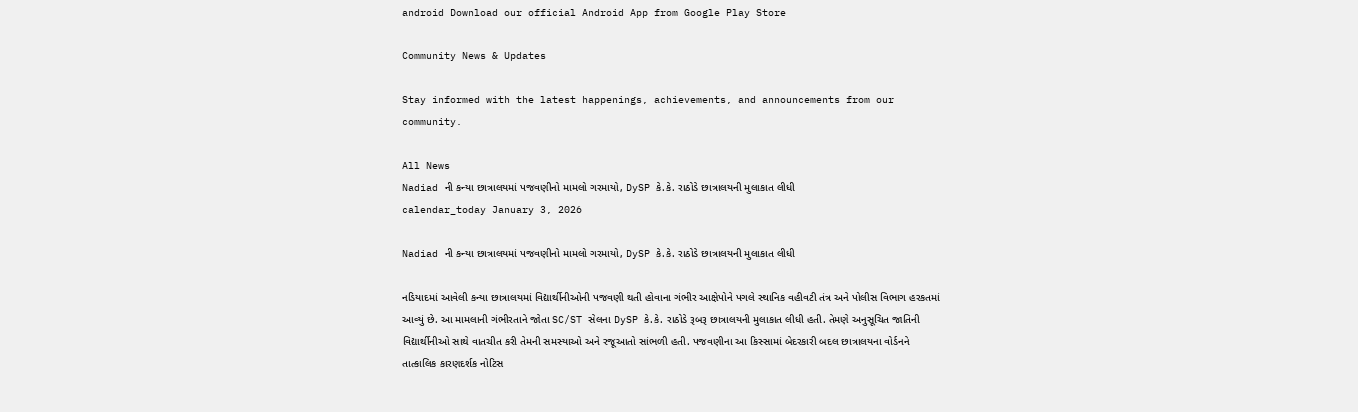android Download our official Android App from Google Play Store

Community News & Updates

Stay informed with the latest happenings, achievements, and announcements from our community.

All News
Nadiad ની કન્યા છાત્રાલયમાં પજવણીનો મામલો ગરમાયો, DySP કે.કે. રાઠોડે છાત્રાલયની મુલાકાત લીધી
calendar_today January 3, 2026

Nadiad ની કન્યા છાત્રાલયમાં પજવણીનો મામલો ગરમાયો, DySP કે.કે. રાઠોડે છાત્રાલયની મુલાકાત લીધી

નડિયાદમાં આવેલી કન્યા છાત્રાલયમાં વિદ્યાર્થીનીઓની પજવણી થતી હોવાના ગંભીર આક્ષેપોને પગલે સ્થાનિક વહીવટી તંત્ર અને પોલીસ વિભાગ હરકતમાં આવ્યું છે. આ મામલાની ગંભીરતાને જોતા SC/ST સેલના DySP કે.કે. રાઠોડે રૂબરૂ છાત્રાલયની મુલાકાત લીધી હતી. તેમણે અનુસૂચિત જાતિની વિદ્યાર્થીનીઓ સાથે વાતચીત કરી તેમની સમસ્યાઓ અને રજૂઆતો સાંભળી હતી. પજવણીના આ કિસ્સામાં બેદરકારી બદલ છાત્રાલયના વોર્ડનને તાત્કાલિક કારણદર્શક નોટિસ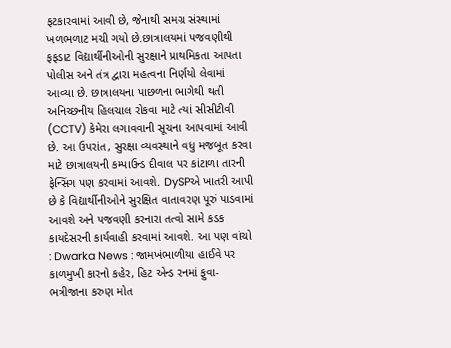ફટકારવામાં આવી છે, જેનાથી સમગ્ર સંસ્થામાં ખળભળાટ મચી ગયો છે.છાત્રાલયમાં પજવણીથી ફફડાટ વિદ્યાર્થીનીઓની સુરક્ષાને પ્રાથમિકતા આપતા પોલીસ અને તંત્ર દ્વારા મહત્વના નિર્ણયો લેવામાં આવ્યા છે. છાત્રાલયના પાછળના ભાગેથી થતી અનિચ્છનીય હિલચાલ રોકવા માટે ત્યાં સીસીટીવી (CCTV) કેમેરા લગાવવાની સૂચના આપવામાં આવી છે. આ ઉપરાંત, સુરક્ષા વ્યવસ્થાને વધુ મજબૂત કરવા માટે છાત્રાલયની કમ્પાઉન્ડ દીવાલ પર કાંટાળા તારની ફેન્સિંગ પણ કરવામાં આવશે. DySPએ ખાતરી આપી છે કે વિદ્યાર્થીનીઓને સુરક્ષિત વાતાવરણ પૂરું પાડવામાં આવશે અને પજવણી કરનારા તત્વો સામે કડક કાયદેસરની કાર્યવાહી કરવામાં આવશે. આ પણ વાંચો : Dwarka News : જામખંભાળીયા હાઈવે પર કાળમુખી કારનો કહેર, હિટ એન્ડ રનમાં ફુવા-ભત્રીજાના કરુણ મોત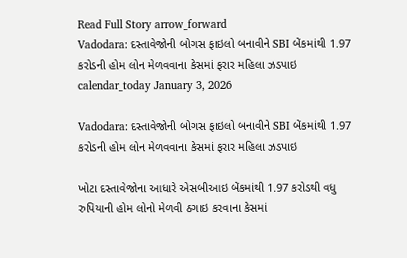Read Full Story arrow_forward
Vadodara: દસ્તાવેજોની બોગસ ફાઇલો બનાવીને SBI બેંકમાંથી 1.97 કરોડની હોમ લોન મેળવવાના કેસમાં ફરાર મહિલા ઝડપાઇ
calendar_today January 3, 2026

Vadodara: દસ્તાવેજોની બોગસ ફાઇલો બનાવીને SBI બેંકમાંથી 1.97 કરોડની હોમ લોન મેળવવાના કેસમાં ફરાર મહિલા ઝડપાઇ

ખોટા દસ્તાવેજોના આધારે એસબીઆઇ બેંકમાંથી 1.97 કરોડથી વધુ રુપિયાની હોમ લોનો મેળવી ઠગાઇ કરવાના કેસમાં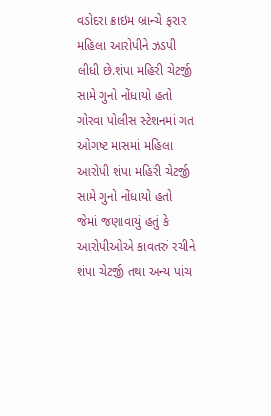વડોદરા ક્રાઇમ બ્રાન્ચે ફરાર મહિલા આરોપીને ઝડપી લીધી છે.શંપા મહિરી ચેટર્જી સામે ગુનો નોંધાયો હતો ગોરવા પોલીસ સ્ટેશનમાં ગત ઓગષ્ટ માસમાં મહિલા આરોપી શંપા મહિરી ચેટર્જી સામે ગુનો નોંધાયો હતો જેમાં જણાવાયું હતું કે આરોપીઓએ કાવતરું રચીને શંપા ચેટર્જી તથા અન્ય પાંચ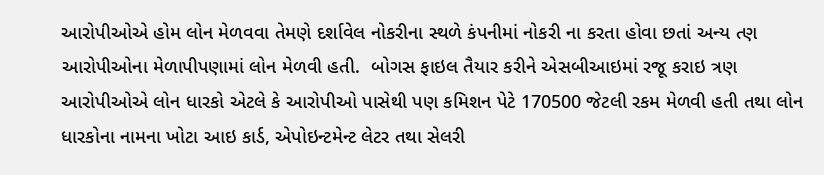આરોપીઓએ હોમ લોન મેળવવા તેમણે દર્શાવેલ નોકરીના સ્થળે કંપનીમાં નોકરી ના કરતા હોવા છતાં અન્ય ત્ણ આરોપીઓના મેળાપીપણામાં લોન મેળવી હતી.  બોગસ ફાઇલ તૈયાર કરીને એસબીઆઇમાં રજૂ કરાઇ ત્રણ આરોપીઓએ લોન ધારકો એટલે કે આરોપીઓ પાસેથી પણ કમિશન પેટે 170500 જેટલી રકમ મેળવી હતી તથા લોન ધારકોના નામના ખોટા આઇ કાર્ડ, એપોઇન્ટમેન્ટ લેટર તથા સેલરી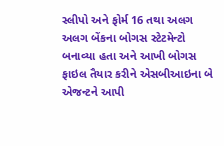સ્લીપો અને ફોર્મ 16 તથા અલગ અલગ બેંકના બોગસ સ્ટેટમેન્ટો બનાવ્યા હતા અને આખી બોગસ ફાઇલ તૈયાર કરીને એસબીઆઇના બે એજન્ટને આપી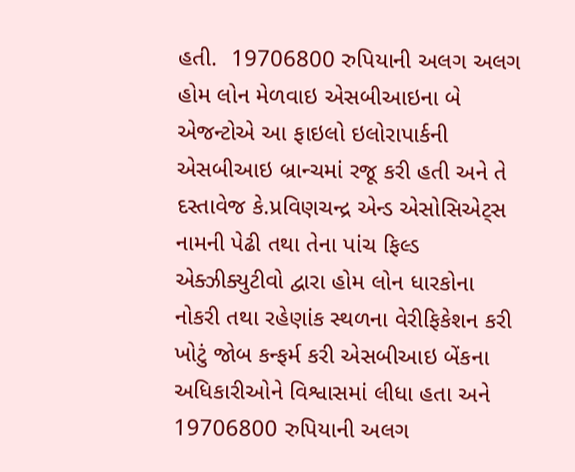હતી.  19706800 રુપિયાની અલગ અલગ હોમ લોન મેળવાઇ એસબીઆઇના બે એજન્ટોએ આ ફાઇલો ઇલોરાપાર્કની એસબીઆઇ બ્રાન્ચમાં રજૂ કરી હતી અને તે દસ્તાવેજ કે.પ્રવિણચન્દ્ર એન્ડ એસોસિએટ્સ નામની પેઢી તથા તેના પાંચ ફિલ્ડ એક્ઝીક્યુટીવો દ્વારા હોમ લોન ધારકોના નોકરી તથા રહેણાંક સ્થળના વેરીફિકેશન કરી ખોટું જોબ કન્ફર્મ કરી એસબીઆઇ બેંકના અધિકારીઓને વિશ્વાસમાં લીધા હતા અને 19706800 રુપિયાની અલગ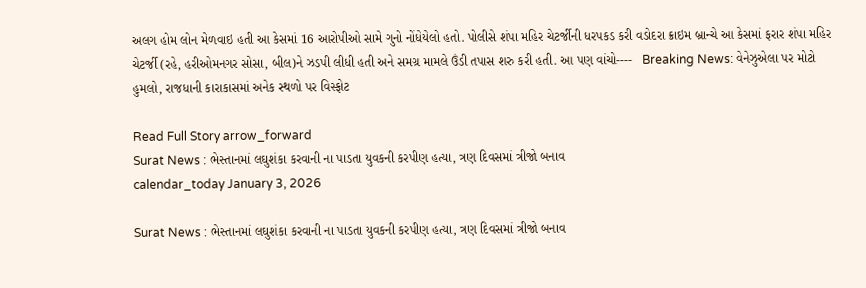અલગ હોમ લોન મેળવાઇ હતી આ કેસમાં 16 આરોપીઓ સામે ગુનો નોંધેયેલો હતો. પોલીસે શંપા મહિર ચેટર્જીની ધરપકડ કરી વડોદરા ક્રાઇમ બ્રાન્ચે આ કેસમાં ફરાર શંપા મહિર ચેટર્જી (રહે, હરીઓમનગર સોસા, બીલ)ને ઝડપી લીધી હતી અને સમગ્ર મામલે ઉંડી તપાસ શરુ કરી હતી. આ પણ વાંચો----   Breaking News: વેનેઝુએલા પર મોટો હુમલો, રાજધાની કારાકાસમાં અનેક સ્થળો પર વિસ્ફોટ

Read Full Story arrow_forward
Surat News : ભેસ્તાનમાં લઘુશંકા કરવાની ના પાડતા યુવકની કરપીણ હત્યા, ત્રણ દિવસમાં ત્રીજો બનાવ
calendar_today January 3, 2026

Surat News : ભેસ્તાનમાં લઘુશંકા કરવાની ના પાડતા યુવકની કરપીણ હત્યા, ત્રણ દિવસમાં ત્રીજો બનાવ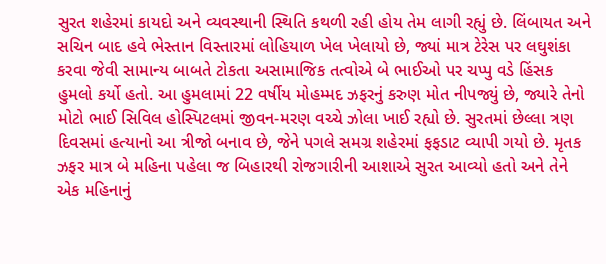સુરત શહેરમાં કાયદો અને વ્યવસ્થાની સ્થિતિ કથળી રહી હોય તેમ લાગી રહ્યું છે. લિંબાયત અને સચિન બાદ હવે ભેસ્તાન વિસ્તારમાં લોહિયાળ ખેલ ખેલાયો છે, જ્યાં માત્ર ટેરેસ પર લઘુશંકા કરવા જેવી સામાન્ય બાબતે ટોકતા અસામાજિક તત્વોએ બે ભાઈઓ પર ચપ્પુ વડે હિંસક હુમલો કર્યો હતો. આ હુમલામાં 22 વર્ષીય મોહમ્મદ ઝફરનું કરુણ મોત નીપજ્યું છે, જ્યારે તેનો મોટો ભાઈ સિવિલ હોસ્પિટલમાં જીવન-મરણ વચ્ચે ઝોલા ખાઈ રહ્યો છે. સુરતમાં છેલ્લા ત્રણ દિવસમાં હત્યાનો આ ત્રીજો બનાવ છે, જેને પગલે સમગ્ર શહેરમાં ફફડાટ વ્યાપી ગયો છે. મૃતક ઝફર માત્ર બે મહિના પહેલા જ બિહારથી રોજગારીની આશાએ સુરત આવ્યો હતો અને તેને એક મહિનાનું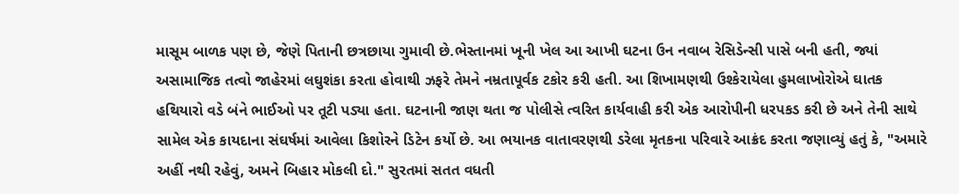માસૂમ બાળક પણ છે, જેણે પિતાની છત્રછાયા ગુમાવી છે.ભેસ્તાનમાં ખૂની ખેલ આ આખી ઘટના ઉન નવાબ રેસિડેન્સી પાસે બની હતી, જ્યાં અસામાજિક તત્વો જાહેરમાં લઘુશંકા કરતા હોવાથી ઝફરે તેમને નમ્રતાપૂર્વક ટકોર કરી હતી. આ શિખામણથી ઉશ્કેરાયેલા હુમલાખોરોએ ઘાતક હથિયારો વડે બંને ભાઈઓ પર તૂટી પડ્યા હતા. ઘટનાની જાણ થતા જ પોલીસે ત્વરિત કાર્યવાહી કરી એક આરોપીની ધરપકડ કરી છે અને તેની સાથે સામેલ એક કાયદાના સંઘર્ષમાં આવેલા કિશોરને ડિટેન કર્યો છે. આ ભયાનક વાતાવરણથી ડરેલા મૃતકના પરિવારે આક્રંદ કરતા જણાવ્યું હતું કે, "અમારે અહીં નથી રહેવું, અમને બિહાર મોકલી દો." સુરતમાં સતત વધતી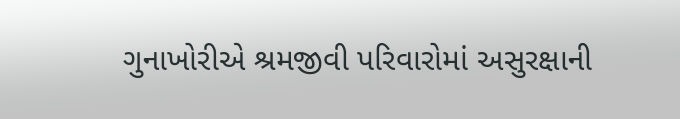ગુનાખોરીએ શ્રમજીવી પરિવારોમાં અસુરક્ષાની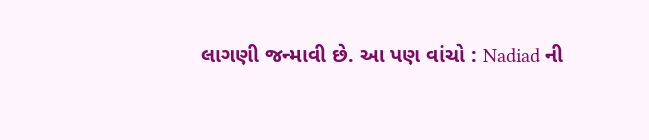લાગણી જન્માવી છે. આ પણ વાંચો : Nadiad ની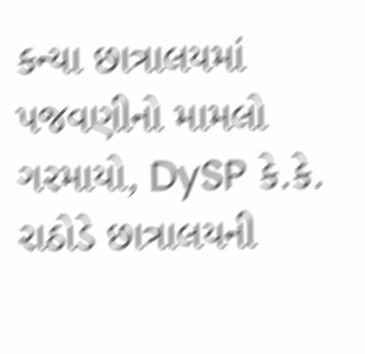કન્યા છાત્રાલયમાં પજવણીનો મામલો ગરમાયો, DySP કે.કે. રાઠોડે છાત્રાલયની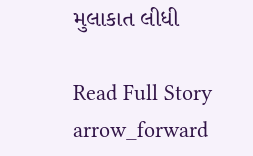મુલાકાત લીધી

Read Full Story arrow_forward